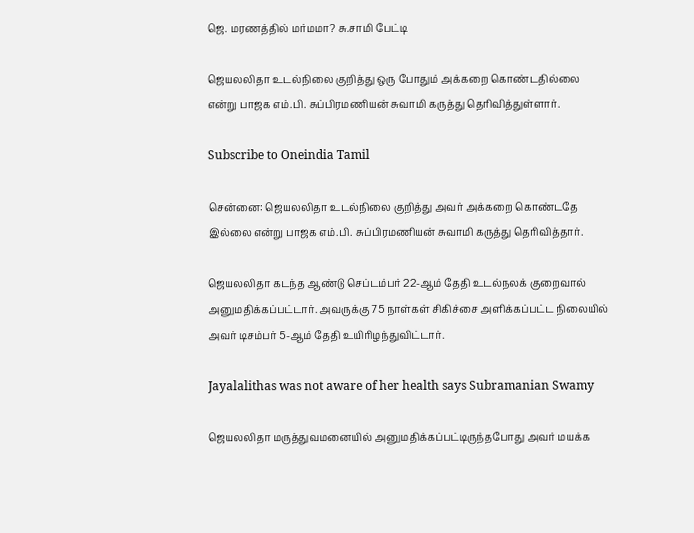ஜெ. மரணத்தில் மர்மமா? சு.சாமி பேட்டி

ஜெயலலிதா உடல்நிலை குறித்து ஒரு போதும் அக்கறை கொண்டதில்லை என்று பாஜக எம்.பி. சுப்பிரமணியன் சுவாமி கருத்து தெரிவித்துள்ளார்.

Subscribe to Oneindia Tamil

சென்னை: ஜெயலலிதா உடல்நிலை குறித்து அவர் அக்கறை கொண்டதே இல்லை என்று பாஜக எம்.பி. சுப்பிரமணியன் சுவாமி கருத்து தெரிவித்தார்.

ஜெயலலிதா கடந்த ஆண்டு செப்டம்பர் 22-ஆம் தேதி உடல்நலக் குறைவால் அனுமதிக்கப்பட்டார். அவருக்கு 75 நாள்கள் சிகிச்சை அளிக்கப்பட்ட நிலையில் அவர் டிசம்பர் 5-ஆம் தேதி உயிரிழந்துவிட்டார்.

Jayalalithas was not aware of her health says Subramanian Swamy

ஜெயலலிதா மருத்துவமனையில் அனுமதிக்கப்பட்டிருந்தபோது அவர் மயக்க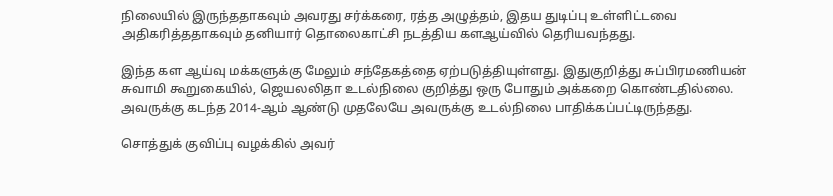நிலையில் இருந்ததாகவும் அவரது சர்க்கரை, ரத்த அழுத்தம், இதய துடிப்பு உள்ளிட்டவை அதிகரித்ததாகவும் தனியார் தொலைகாட்சி நடத்திய களஆய்வில் தெரியவந்தது.

இந்த கள ஆய்வு மக்களுக்கு மேலும் சந்தேகத்தை ஏற்படுத்தியுள்ளது. இதுகுறித்து சுப்பிரமணியன் சுவாமி கூறுகையில், ஜெயலலிதா உடல்நிலை குறித்து ஒரு போதும் அக்கறை கொண்டதில்லை. அவருக்கு கடந்த 2014-ஆம் ஆண்டு முதலேயே அவருக்கு உடல்நிலை பாதிக்கப்பட்டிருந்தது.

சொத்துக் குவிப்பு வழக்கில் அவர்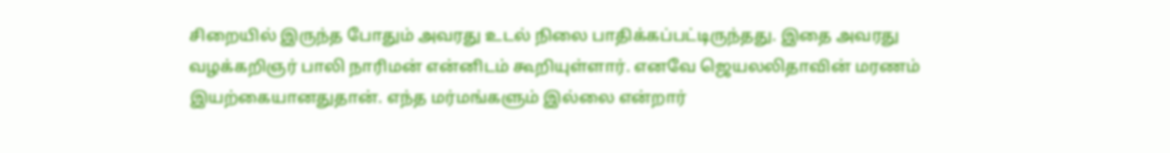சிறையில் இருந்த போதும் அவரது உடல் நிலை பாதிக்கப்பட்டிருந்தது. இதை அவரது வழக்கறிஞர் பாலி நாரிமன் என்னிடம் கூறியுள்ளார். எனவே ஜெயலலிதாவின் மரணம் இயற்கையானதுதான். எந்த மர்மங்களும் இல்லை என்றார்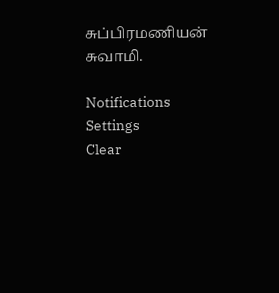சுப்பிரமணியன் சுவாமி.

Notifications
Settings
Clear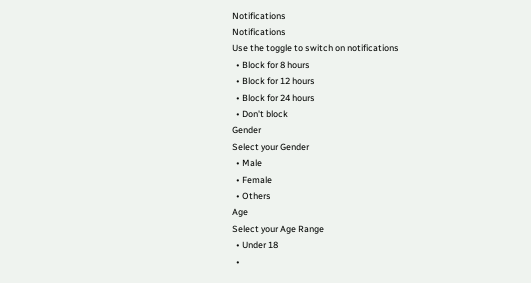Notifications
Notifications
Use the toggle to switch on notifications
  • Block for 8 hours
  • Block for 12 hours
  • Block for 24 hours
  • Don't block
Gender
Select your Gender
  • Male
  • Female
  • Others
Age
Select your Age Range
  • Under 18
  •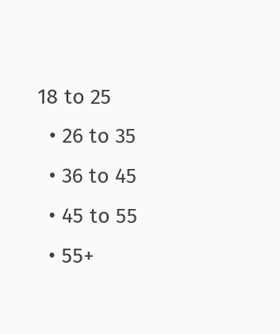18 to 25
  • 26 to 35
  • 36 to 45
  • 45 to 55
  • 55+